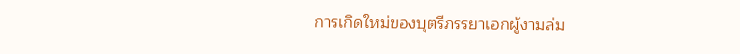การเกิดใหม่ของบุตรีภรรยาเอกผู้งามล่ม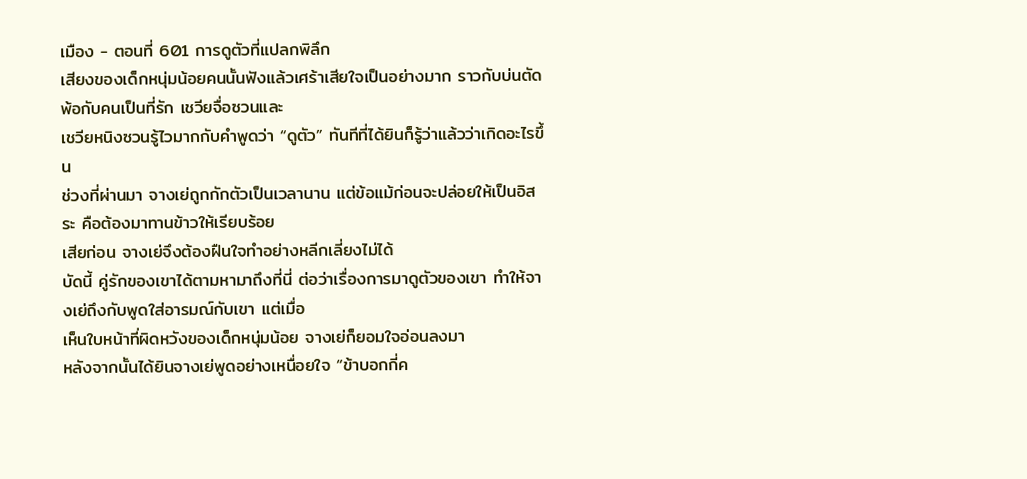เมือง - ตอนที่ 601 การดูตัวที่แปลกพิลึก
เสียงของเด็กหนุ่มน้อยคนนั้นฟังแล้วเศร้าเสียใจเป็นอย่างมาก ราวกับบ่นตัดพ้อกับคนเป็นที่รัก เชวียจื่อซวนและ
เชวียหนิงซวนรู้ไวมากกับคำพูดว่า “ดูตัว” ทันทีที่ได้ยินก็รู้ว่าแล้วว่าเกิดอะไรขึ้น
ช่วงที่ผ่านมา จางเย่ถูกกักตัวเป็นเวลานาน แต่ข้อแม้ก่อนจะปล่อยให้เป็นอิสระ คือต้องมาทานข้าวให้เรียบร้อย
เสียก่อน จางเย่จึงต้องฝืนใจทำอย่างหลีกเลี่ยงไม่ได้
บัดนี้ คู่รักของเขาได้ตามหามาถึงที่นี่ ต่อว่าเรื่องการมาดูตัวของเขา ทำให้จางเย่ถึงกับพูดใส่อารมณ์กับเขา แต่เมื่อ
เห็นใบหน้าที่ผิดหวังของเด็กหนุ่มน้อย จางเย่ก็ยอมใจอ่อนลงมา
หลังจากนั้นได้ยินจางเย่พูดอย่างเหนื่อยใจ “ข้าบอกกี่ค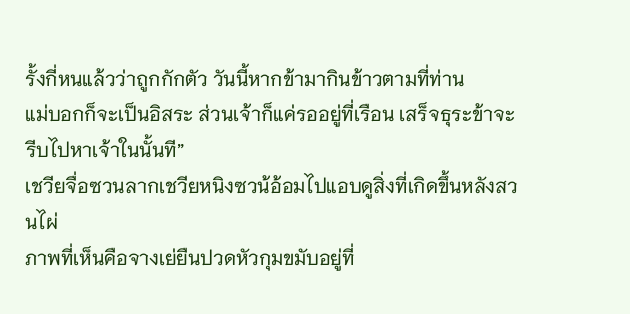รั้งกี่หนแล้วว่าถูกกักตัว วันนี้หากข้ามากินข้าวตามที่ท่าน
แม่บอกก็จะเป็นอิสระ ส่วนเจ้าก็แค่รออยู่ที่เรือน เสร็จธุระข้าจะรีบไปหาเจ้าในนั้นที”
เชวียจื่อซวนลากเชวียหนิงซวน้อ้อมไปแอบดูสิ่งที่เกิดขึ้นหลังสวนไผ่
ภาพที่เห็นคือจางเย่ยืนปวดหัวกุมขมับอยู่ที่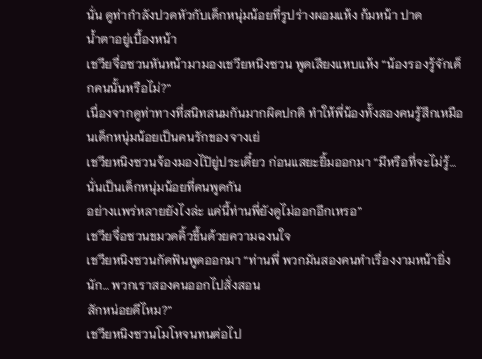นั่น ดูท่ากำลังปวดหัวกับเด็กหนุ่มน้อยที่รูปร่างผอมแห้ง ก้มหน้า ปาด
นํ้าตาอยู่เบื้องหน้า
เชวียจื่อซวนหันหน้ามามองเชวียหนิงซวน พูดเสียงแหบแห้ง “น้องรองรู้จักเด็กคนนั้นหรือไม่?”
เนื่องจากดูท่าทางที่สนิทสนมกันมากผิดปกติ ทำให้พี่น้องทั้งสองคนรู้สึกเหมือนเด็กหนุ่มน้อยเป็นคนรักของจางเย่
เชวียหนิงซวนจ้องมองไปิยู่ประเดี๋ยว ก่อนแสยะยิ้มออกมา “มีหรือที่จะไม่รู้… นั่นเป็นเด็กหนุ่มน้อยที่คนพูดกัน
อย่างเเพร่หลายยังไงล่ะ แค่นี้ท่านพี่ยังดูไม่ออกอีกเหรอ”
เชวียจื่อซวนขมวดคิ้วขึ้นด้วยความฉงนใจ
เชวียหนิงซวนกัดฟันพูดออกมา “ท่านพี่ พวกมันสองคนทำเรื่องงามหน้ายิ่งนัก… พวกเราสองคนออกไปสั่งสอน
สักหน่อยดีไหม?”
เชวียหนิงซวนโมโหจนทนต่อไป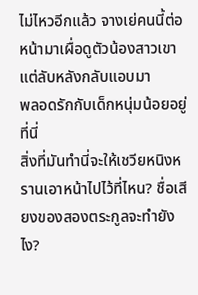ไม่ไหวอีกแล้ว จางเย่คนนี้ต่อหน้ามาเผื่อดูตัวน้องสาวเขา แต่ลับหลังกลับแอบมา
พลอดรักกับเด็กหนุ่มน้อยอยู่ที่นี่
สิ่งที่มันทำนี่จะให้เชวียหนิงหรานเอาหน้าไปไว้ที่ไหน? ชื่อเสียงของสองตระกูลจะทำยังไง?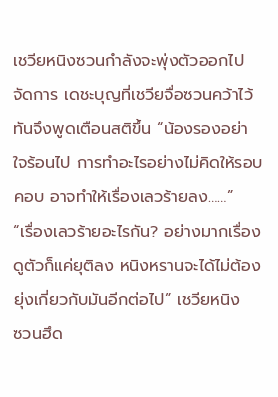เชวียหนิงซวนกำลังจะพุ่งตัวออกไปจัดการ เดชะบุญที่เชวียจื่อซวนคว้าไว้ทันจึงพูดเตือนสติขึ้น “น้องรองอย่า
ใจร้อนไป การทำอะไรอย่างไม่คิดให้รอบคอบ อาจทำให้เรื่องเลวร้ายลง……”
“เรื่องเลวร้ายอะไรกัน? อย่างมากเรื่องดูตัวก็แค่ยุติลง หนิงหรานจะได้ไม่ต้องยุ่งเกี่ยวกับมันอีกต่อไป” เชวียหนิง
ซวนฮึด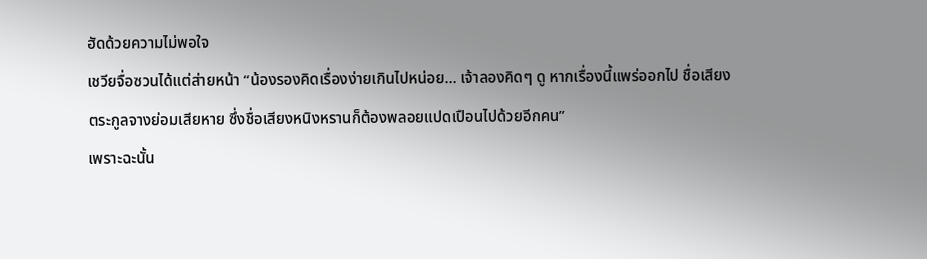ฮัดด้วยความไม่พอใจ
เชวียจื่อซวนได้แต่ส่ายหน้า “น้องรองคิดเรื่องง่ายเกินไปหน่อย… เจ้าลองคิดๆ ดู หากเรื่องนี้แพร่ออกไป ชื่อเสียง
ตระกูลจางย่อมเสียหาย ซึ่งชื่อเสียงหนิงหรานก็ต้องพลอยแปดเปือนไปด้วยอีกคน”
เพราะฉะนั้น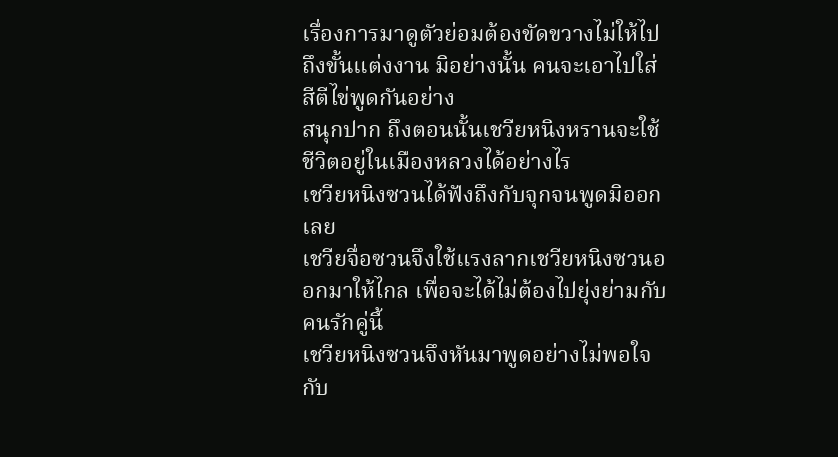เรื่องการมาดูตัวย่อมต้องขัดขวางไม่ให้ไปถึงขั้นแต่งงาน มิอย่างนั้น คนจะเอาไปใส่สีตีไข่พูดกันอย่าง
สนุกปาก ถึงตอนนั้นเชวียหนิงหรานจะใช้ชีวิตอยู่ในเมืองหลวงได้อย่างไร
เชวียหนิงซวนได้ฟังถึงกับจุกจนพูดมิออกเลย
เชวียจื่อซวนจึงใช้แรงลากเชวียหนิงซวนออกมาให้ไกล เพื่อจะได้ไม่ต้องไปยุ่งย่ามกับคนรักคู่นี้
เชวียหนิงซวนจึงหันมาพูดอย่างไม่พอใจกับ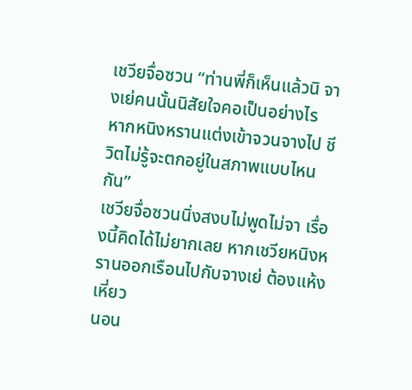เชวียจื่อซวน “ท่านพี่ก็เห็นแล้วนิ จางเย่คนนั้นนิสัยใจคอเป็นอย่างไร
หากหนิงหรานแต่งเข้าจวนจางไป ชีวิตไม่รู้จะตกอยู่ในสภาพแบบไหนกัน”
เชวียจื่อซวนนิ่งสงบไม่พูดไม่จา เรื่องนี้คิดได้ไม่ยากเลย หากเชวียหนิงหรานออกเรือนไปกับจางเย่ ต้องแห้งเหี่ยว
นอน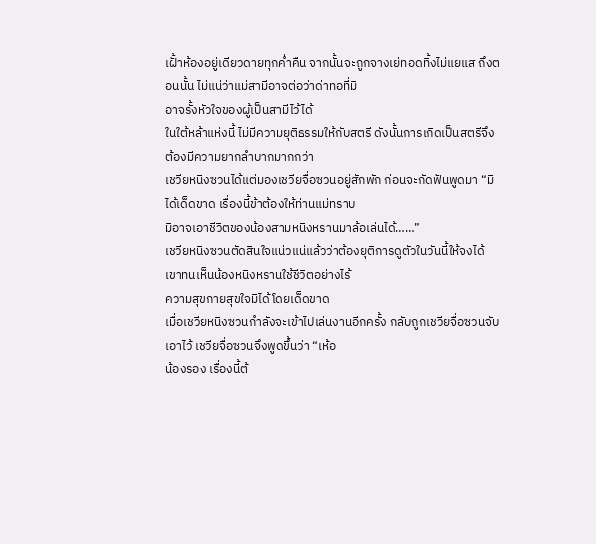เฝั้าห้องอยู่เดียวดายทุกคํ่าคืน จากนั้นจะถูกจางเย่ทอดทิ้งไม่แยแส ถึงตอนนั้น ไม่แน่ว่าแม่สามีอาจต่อว่าด่าทอที่มิ
อาจรั้งหัวใจของผู้เป็นสามีไว้ได้
ในใต้หล้าแห่งนี้ ไม่มีความยุติธรรมให้กับสตรี ดังนั้นการเกิดเป็นสตรีจึงต้องมีความยากลำบากมากกว่า
เชวียหนิงซวนได้แต่มองเชวียจื่อซวนอยู่สักพัก ก่อนจะกัดฟันพูดมา “มิได้เด็ดขาด เรื่องนี้ข้าต้องให้ท่านแม่ทราบ
มิอาจเอาชีวิตของน้องสามหนิงหรานมาล้อเล่นได้……”
เชวียหนิงซวนตัดสินใจแน่วแน่แล้วว่าต้องยุติการดูตัวในวันนี้ให้จงได้ เขาทนเห็นน้องหนิงหรานใช้ชีวิตอย่างไร้
ความสุขกายสุขใจมิได้โดยเด็ดขาด
เมื่อเชวียหนิงซวนกำลังจะเข้าไปเล่นงานอีกครั้ง กลับถูกเชวียจื่อซวนจับเอาไว้ เชวียจื่อซวนจึงพูดขึ้นว่า “เห้อ
น้องรอง เรื่องนี้ต้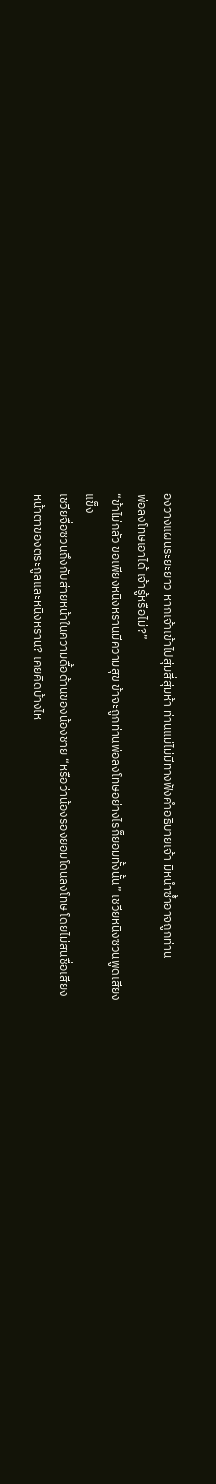องวางแผนระยะยาว หากเจ้าเข้าไปสุ่มสี่สุ่มห้า ท่านแม่ไม่มีทางฟังคำอธิบายเจ้า มิหนำซํ้าอาจถูกท่าน
พ่อลงโทษเอาได้ เจ้ารู้หรือไม่?”
“ข้าไม่กลัว ขอเพียงหนิงหรานมีความสุข ข้าจะถูกท่านพ่อลงโทษอย่างไรก็ยอมทั้งนั้น” เชวียหนิงซวนพูดเสียง
แข็ง
เชวียจื่อซวนถึงกับส่ายหน้าในความดื้อด้านของน้องชาย “หรือว่าน้องรองยอมโดนลงโทษ โดยไม่สนชื่อเสียง
หน้าตาของตระกูลและหนิงหราน? เคยคิดบ้างไห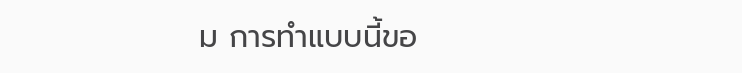ม การทำแบบนี้ขอ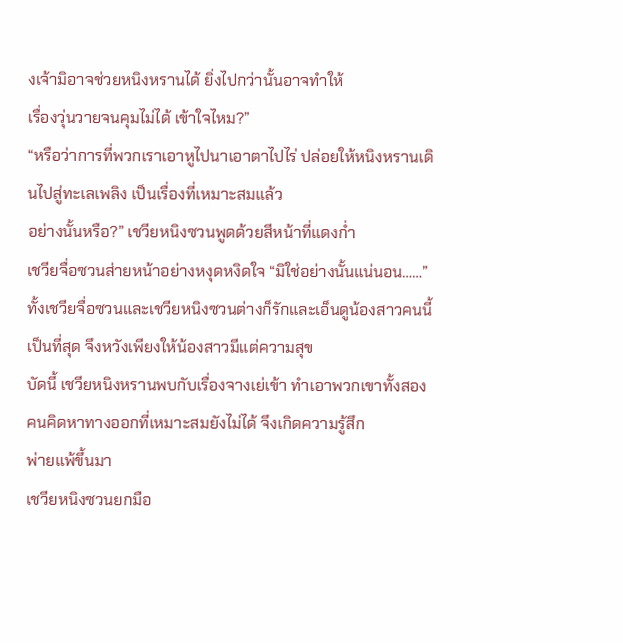งเจ้ามิอาจช่วยหนิงหรานได้ ยิ่งไปกว่านั้นอาจทำให้
เรื่องวุ่นวายจนคุมไม่ได้ เข้าใจไหม?”
“หรือว่าการที่พวกเราเอาหูไปนาเอาตาไปไร่ ปล่อยให้หนิงหรานเดินไปสู่ทะเลเพลิง เป็นเรื่องที่เหมาะสมแล้ว
อย่างนั้นหรือ?” เชวียหนิงซวนพูดด้วยสีหน้าที่แดงกํ่า
เชวียจื่อซวนส่ายหน้าอย่างหงุดหงิดใจ “มิใช่อย่างนั้นแน่นอน……”
ทั้งเชวียจื่อซวนและเชวียหนิงซวนต่างก็รักและเอ็นดูน้องสาวคนนี้เป็นที่สุด จึงหวังเพียงให้น้องสาวมีแต่ความสุข
บัดนี้ เชวียหนิงหรานพบกับเรื่องจางเย่เข้า ทำเอาพวกเขาทั้งสองคนคิดหาทางออกที่เหมาะสมยังไม่ได้ จึงเกิดความรู้สึก
พ่ายแพ้ขึ้นมา
เชวียหนิงซวนยกมือ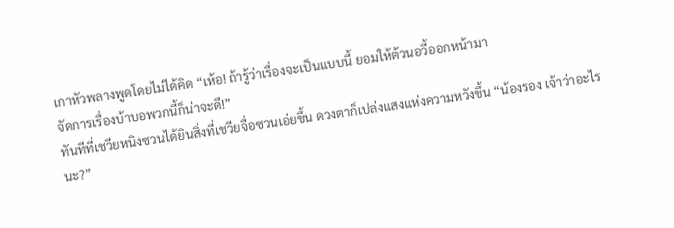เกาหัวพลางพูดโดยไม่ได้คิด “เห้อ! ถ้ารู้ว่าเรื่องจะเป็นแบบนี้ ยอมให้ต้วนอวี้ออกหน้ามา
จัดการเรื่องบ้าบอพวกนี้ก็น่าจะดี!”
ทันทีที่เชวียหนิงซวนได้ยินสิ่งที่เชวียจื่อซวนเอ่ยขึ้น ดวงตาก็เปล่งแสงแห่งความหวังขึ้น “น้องรอง เจ้าว่าอะไร
นะ?”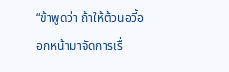“ข้าพูดว่า ถ้าให้ต้วนอวี้ออกหน้ามาจัดการเรื่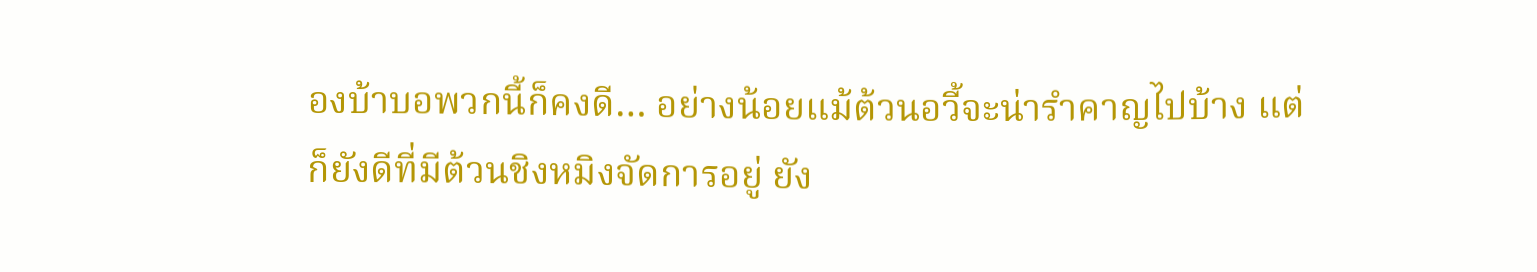องบ้าบอพวกนี้ก็คงดี… อย่างน้อยแม้ต้วนอวี้จะน่ารำคาญไปบ้าง แต่
ก็ยังดีที่มีต้วนชิงหมิงจัดการอยู่ ยัง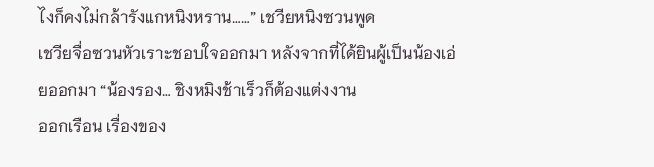ไงก็คงไม่กล้ารังแกหนิงหราน……” เชวียหนิงซวนพูด
เชวียจื่อซวนหัวเราะชอบใจออกมา หลังจากที่ได้ยินผู้เป็นน้องเอ่ยออกมา “น้องรอง… ชิงหมิงช้าเร็วก็ต้องแต่งงาน
ออกเรือน เรื่องของ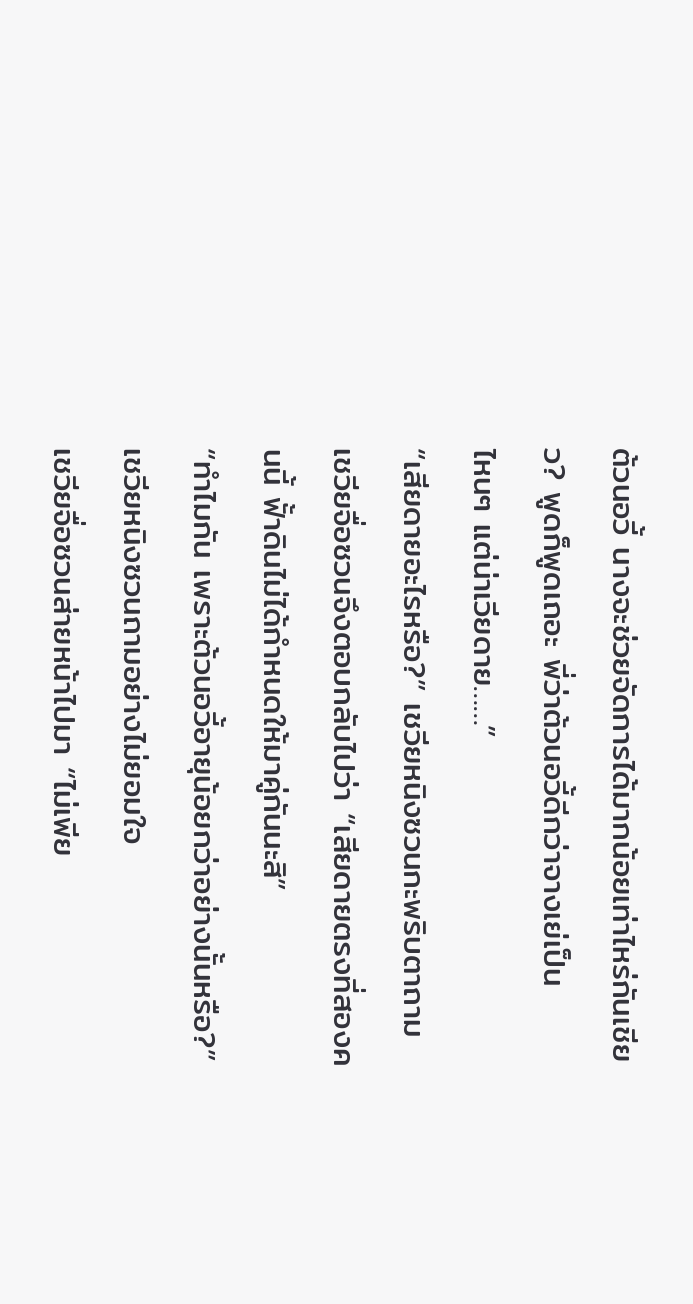ต้วนอวี้ นางจะช่วยจัดการได้มากน้อยเท่าไหร่กันเชียว? พูดก็พูดเถอะ พี่ว่าต้วนอวี้ดีกว่าจางเย่เป็น
ไหนๆ แต่น่าเวียดาย……”
“เสียดายอะไรหรือ?” เชวียหนิงซวนกะพริบตาถาม
เชวียจื่อซวนจึงตอบกลับไปว่า “เสียดายตรงที่สองคนนี้ ฟั้าดินไม่ได้กำหนดให้มาคู่กันนะสิ”
“ทำไมกัน เพราะต้วนอวี้อายุน้อยกว่าอย่างนั้นหรือ?” เชวียหนิงซวนถามอย่างไม่ยอมใจ
เชวียจื่อซวนส่ายหน้าไปมา “ไม่เพีย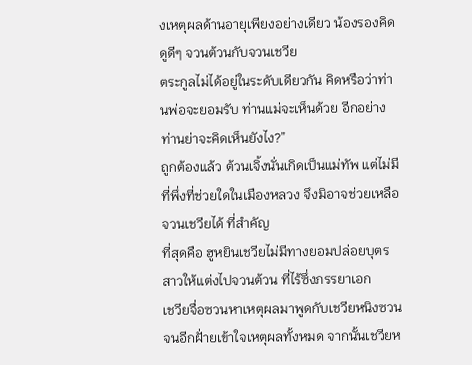งเหตุผลด้านอายุเพียงอย่างเดียว น้องรองคิดดูดีๆ จวนต้วนกับจวนเชวีย
ตระกูลไม่ได้อยู่ในระดับเดียวกัน คิดหรือว่าท่านพ่อจะยอมรับ ท่านแม่จะเห็นด้วย อีกอย่างท่านย่าจะคิดเห็นยังไง?”
ถูกต้องแล้ว ต้วนเจิ้งนั่นเกิดเป็นแม่ทัพ แต่ไม่มีที่พึ่งที่ช่วยใดในเมืองหลวง จึงมิอาจช่วยเหลือจวนเชวียได้ ที่สำคัญ
ที่สุดคือ ฮูหยินเชวียไม่มีทางยอมปล่อยบุตรสาวให้แต่งไปจวนต้วน ที่ไร้ซึ่งภรรยาเอก
เชวียจื่อซวนหาเหตุผลมาพูดกับเชวียหนิงซวน จนอีกฝั่ายเข้าใจเหตุผลทั้งหมด จากนั้นเชวียห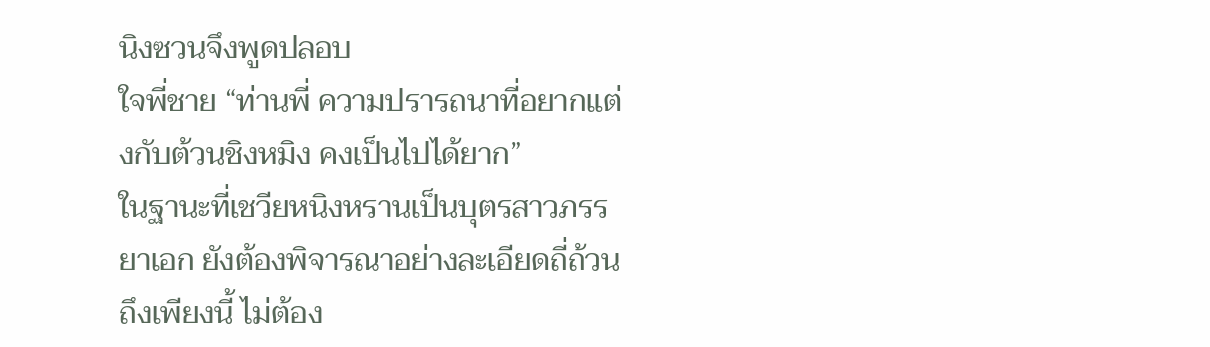นิงซวนจึงพูดปลอบ
ใจพี่ชาย “ท่านพี่ ความปรารถนาที่อยากแต่งกับต้วนชิงหมิง คงเป็นไปได้ยาก”
ในฐานะที่เชวียหนิงหรานเป็นบุตรสาวภรรยาเอก ยังต้องพิจารณาอย่างละเอียดถี่ถ้วนถึงเพียงนี้ ไม่ต้อง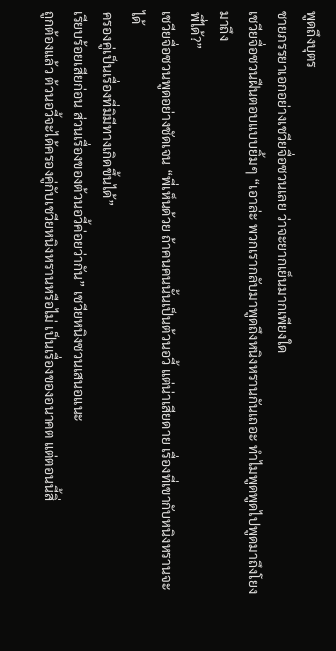พูดถึงบุตร
ชายภรรยาเอกอย่างเชวียจื่อซวนเลย ว่าจะยากเย็นมากเพียงใด
เชวียจื่อซวนฝืนตอบแบบยิ้มๆ “เอาล่ะ พวกเรากลับมาพูดถึงหนิงหรานกันเถอะ ทำไมพูดพูดไปพูดมาถึงโยงมาถึง
พี่ได้?”
เชวียจื่อซวนพูดอย่างชัดเจน “พี่เห็นด้วย ถ้าคนคนนั้นเป็นต้วนอวี้ แต่น่าเสียดาย เรื่องที่เขากับหนิงหรานจะได้
ครองคู่เป็นเรื่องที่มิมีทางเกิดขึ้นได้”
เรียบร้อยเสียก่อน ส่วนเรื่องของต้วนอวี้ค่อยว่ากัน” เชวียหนิงซวนเสนอแนะ
ถูกต้องแล้ว ต้วนอวี้จะได้ครองคู่กับเชวียหนิงหรานหรือไม่ เป็นเรื่องของอนาคต แต่ตอนนี้สิ่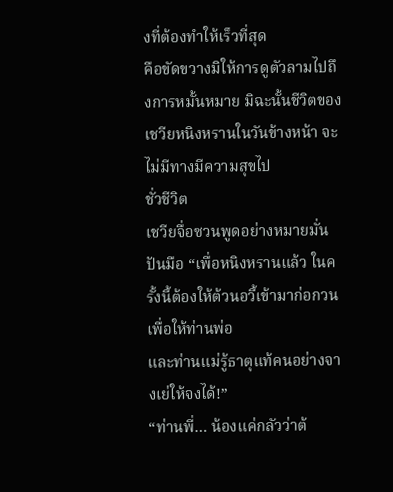งที่ต้องทำให้เร็วที่สุด
คือขัดขวางมิให้การดูตัวลามไปถึงการหมั้นหมาย มิฉะนั้นชีวิตของเชวียหนิงหรานในวันข้างหน้า จะไม่มีทางมีความสุขไป
ชั่วชีวิต
เชวียจื่อซวนพูดอย่างหมายมั่นปันมือ “เพื่อหนิงหรานแล้ว ในครั้งนี้ต้องให้ต้วนอวี้เข้ามาก่อกวน เพื่อให้ท่านพ่อ
และท่านแม่รู้ธาตุแท้คนอย่างจางเย่ให้จงได้!”
“ท่านพี่… น้องแค่กลัวว่าต้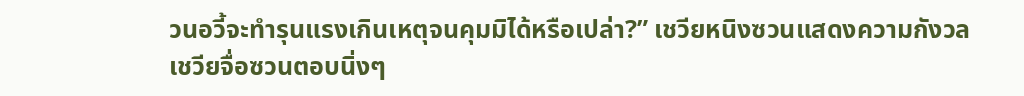วนอวี้จะทำรุนแรงเกินเหตุจนคุมมิได้หรือเปล่า?” เชวียหนิงซวนแสดงความกังวล
เชวียจื่อซวนตอบนิ่งๆ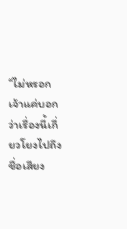“ไม่หรอก เจ้าแค่บอกว่าเรื่องนี้เกี่ยวโยงไปถึงชื่อเสียง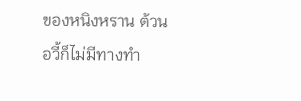ของหนิงหราน ต้วนอวี้ก็ไม่มีทางทำ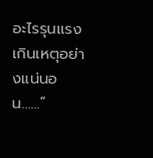อะไรรุนแรงเกินเหตุอย่างแน่นอน……”